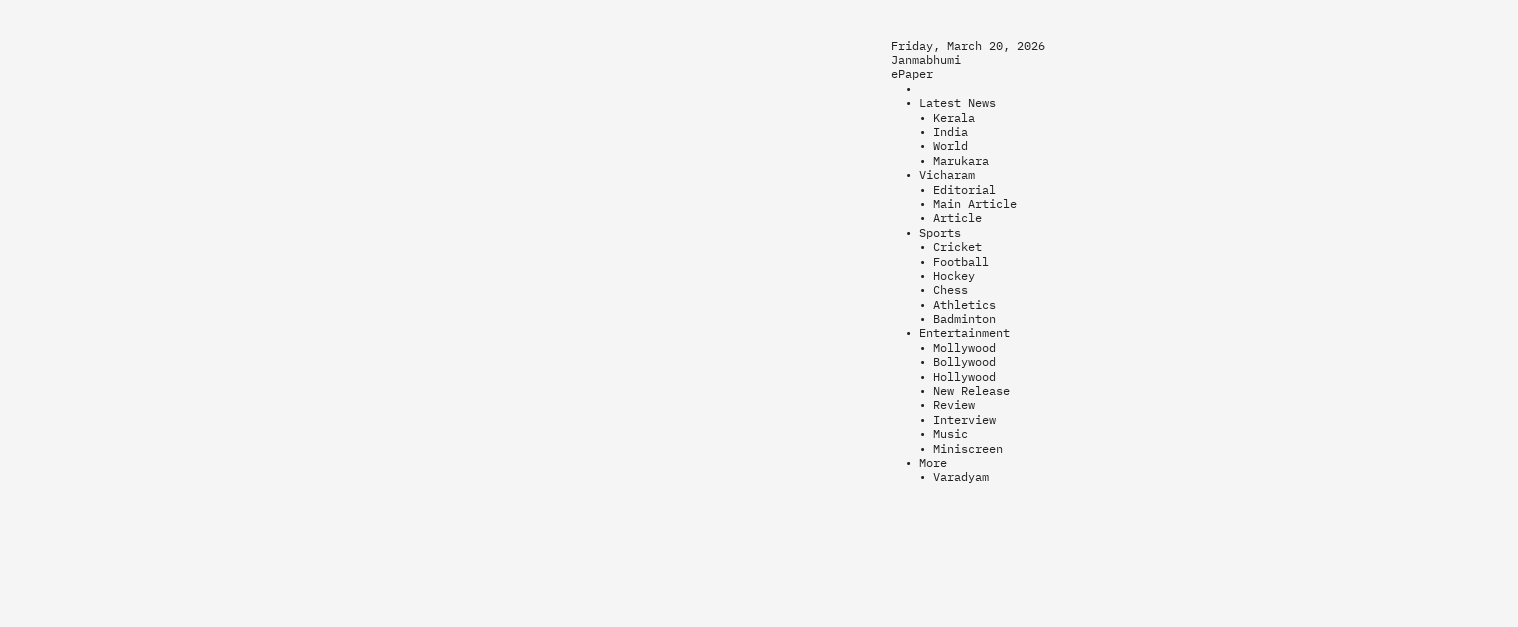Friday, March 20, 2026
Janmabhumi
ePaper
  •
  • Latest News
    • Kerala
    • India
    • World
    • Marukara
  • Vicharam
    • Editorial
    • Main Article
    • Article
  • Sports
    • Cricket
    • Football
    • Hockey
    • Chess
    • Athletics
    • Badminton
  • Entertainment
    • Mollywood
    • Bollywood
    • Hollywood
    • New Release
    • Review
    • Interview
    • Music
    • Miniscreen
  • More
    • Varadyam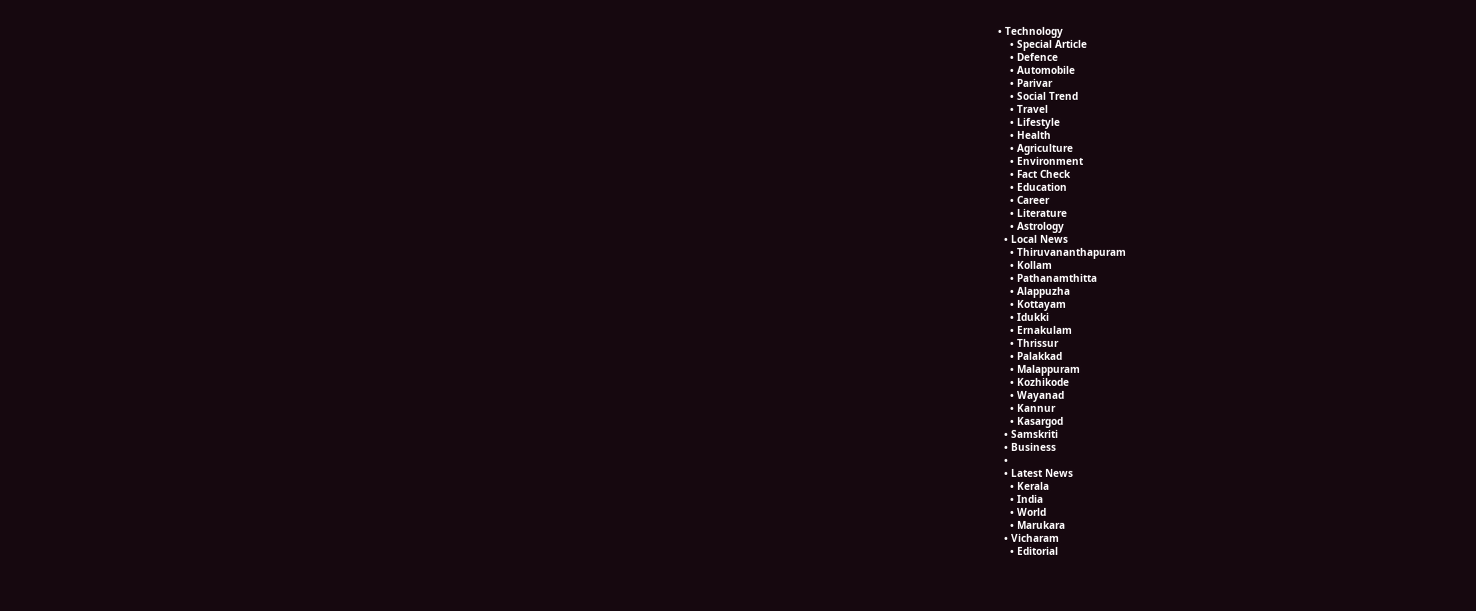• Technology
    • Special Article
    • Defence
    • Automobile
    • Parivar
    • Social Trend
    • Travel
    • Lifestyle
    • Health
    • Agriculture
    • Environment
    • Fact Check
    • Education
    • Career
    • Literature
    • Astrology
  • Local News
    • Thiruvananthapuram
    • Kollam
    • Pathanamthitta
    • Alappuzha
    • Kottayam
    • Idukki
    • Ernakulam
    • Thrissur
    • Palakkad
    • Malappuram
    • Kozhikode
    • Wayanad
    • Kannur
    • Kasargod
  • Samskriti
  • Business
  •
  • Latest News
    • Kerala
    • India
    • World
    • Marukara
  • Vicharam
    • Editorial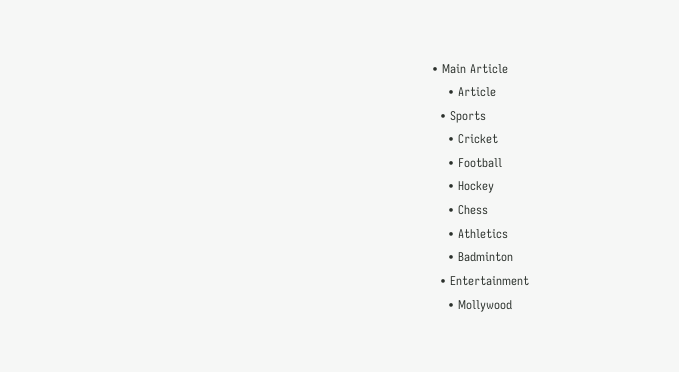• Main Article
    • Article
  • Sports
    • Cricket
    • Football
    • Hockey
    • Chess
    • Athletics
    • Badminton
  • Entertainment
    • Mollywood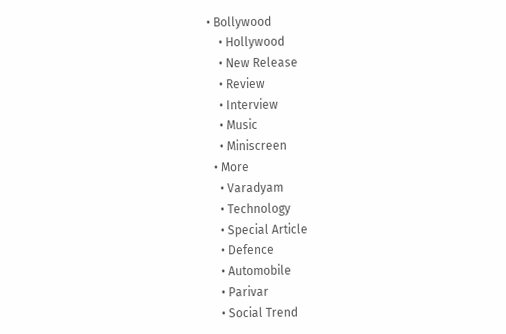• Bollywood
    • Hollywood
    • New Release
    • Review
    • Interview
    • Music
    • Miniscreen
  • More
    • Varadyam
    • Technology
    • Special Article
    • Defence
    • Automobile
    • Parivar
    • Social Trend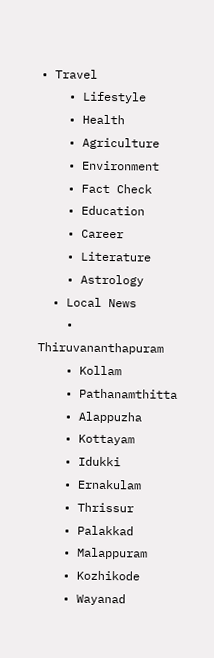• Travel
    • Lifestyle
    • Health
    • Agriculture
    • Environment
    • Fact Check
    • Education
    • Career
    • Literature
    • Astrology
  • Local News
    • Thiruvananthapuram
    • Kollam
    • Pathanamthitta
    • Alappuzha
    • Kottayam
    • Idukki
    • Ernakulam
    • Thrissur
    • Palakkad
    • Malappuram
    • Kozhikode
    • Wayanad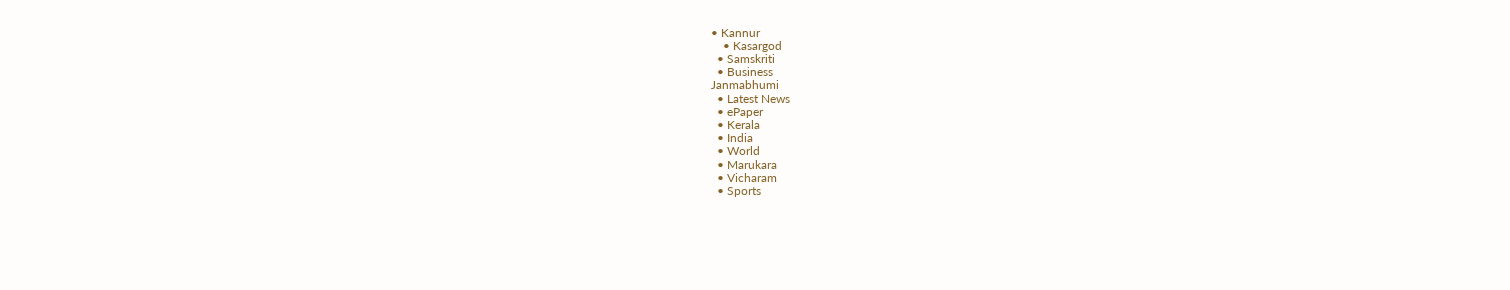• Kannur
    • Kasargod
  • Samskriti
  • Business
Janmabhumi
  • Latest News
  • ePaper
  • Kerala
  • India
  • World
  • Marukara
  • Vicharam
  • Sports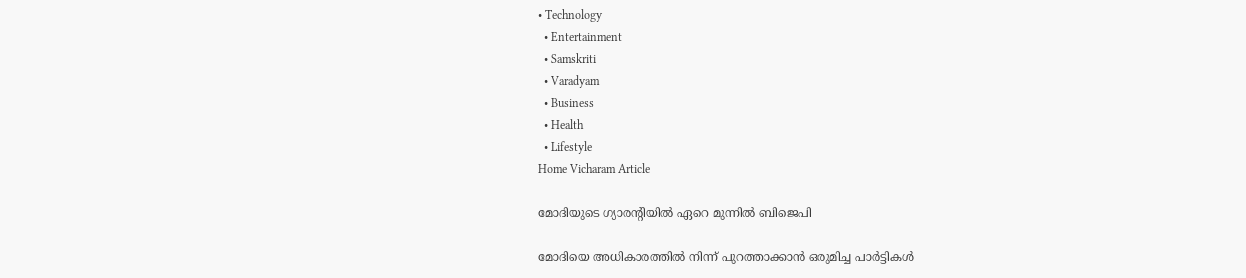• Technology
  • Entertainment
  • Samskriti
  • Varadyam
  • Business
  • Health
  • Lifestyle
Home Vicharam Article

മോദിയുടെ ഗ്യാരന്റിയില്‍ ഏറെ മുന്നില്‍ ബിജെപി

മോദിയെ അധികാരത്തില്‍ നിന്ന് പുറത്താക്കാന്‍ ഒരുമിച്ച പാര്‍ട്ടികള്‍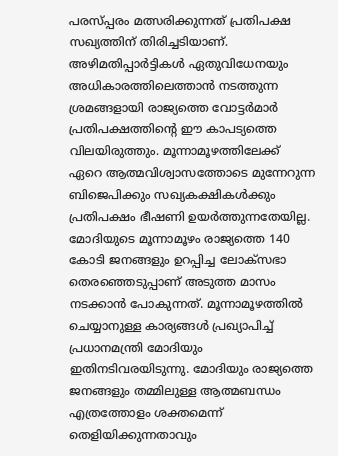പരസ്പ്പരം മത്സരിക്കുന്നത് പ്രതിപക്ഷ സഖ്യത്തിന് തിരിച്ചടിയാണ്. അഴിമതിപ്പാര്‍ട്ടികള്‍ ഏതുവിധേനയും അധികാരത്തിലെത്താന്‍ നടത്തുന്ന ശ്രമങ്ങളായി രാജ്യത്തെ വോട്ടര്‍മാര്‍ പ്രതിപക്ഷത്തിന്റെ ഈ കാപട്യത്തെ വിലയിരുത്തും. മൂന്നാമൂഴത്തിലേക്ക് ഏറെ ആത്മവിശ്വാസത്തോടെ മുന്നേറുന്ന ബിജെപിക്കും സഖ്യകക്ഷികള്‍ക്കും പ്രതിപക്ഷം ഭീഷണി ഉയര്‍ത്തുന്നതേയില്ല. മോദിയുടെ മൂന്നാമൂഴം രാജ്യത്തെ 140 കോടി ജനങ്ങളും ഉറപ്പിച്ച ലോക്സഭാ തെരഞ്ഞെടുപ്പാണ് അടുത്ത മാസം നടക്കാന്‍ പോകുന്നത്. മൂന്നാമൂഴത്തില്‍ ചെയ്യാനുള്ള കാര്യങ്ങള്‍ പ്രഖ്യാപിച്ച് പ്രധാനമന്ത്രി മോദിയും ഇതിനടിവരയിടുന്നു. മോദിയും രാജ്യത്തെ ജനങ്ങളും തമ്മിലുള്ള ആത്മബന്ധം എത്രത്തോളം ശക്തമെന്ന് തെളിയിക്കുന്നതാവും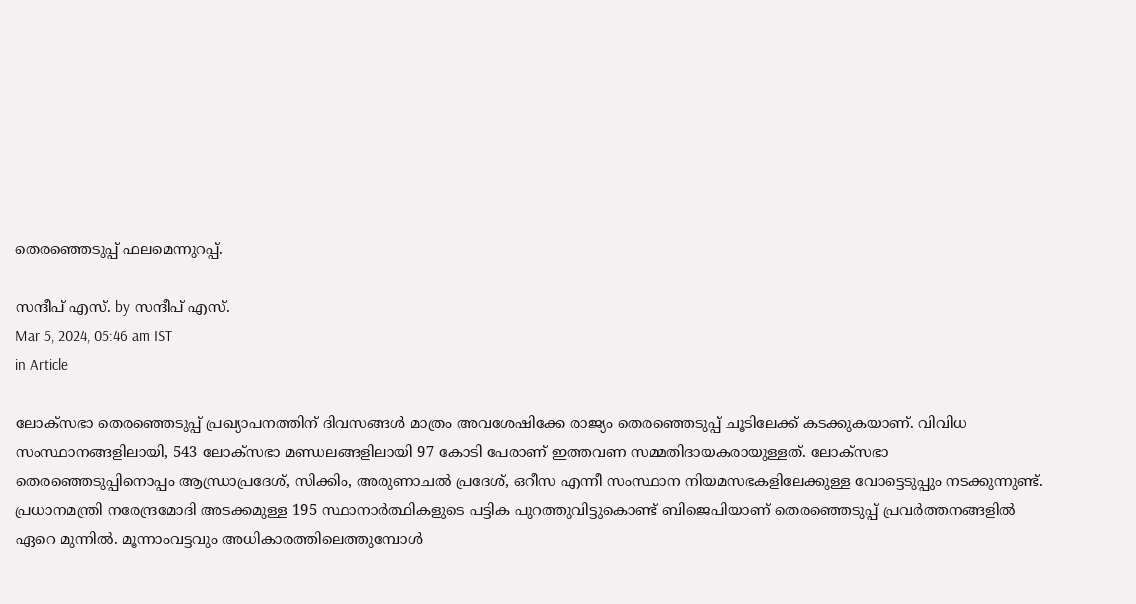തെരഞ്ഞെടുപ്പ് ഫലമെന്നുറപ്പ്.

സന്ദീപ്‌ എസ്. by സന്ദീപ്‌ എസ്.
Mar 5, 2024, 05:46 am IST
in Article

ലോക്സഭാ തെരഞ്ഞെടുപ്പ് പ്രഖ്യാപനത്തിന് ദിവസങ്ങള്‍ മാത്രം അവശേഷിക്കേ രാജ്യം തെരഞ്ഞെടുപ്പ് ചൂടിലേക്ക് കടക്കുകയാണ്. വിവിധ സംസ്ഥാനങ്ങളിലായി, 543 ലോക്സഭാ മണ്ഡലങ്ങളിലായി 97 കോടി പേരാണ് ഇത്തവണ സമ്മതിദായകരായുള്ളത്. ലോക്സഭാ തെരഞ്ഞെടുപ്പിനൊപ്പം ആന്ധ്രാപ്രദേശ്, സിക്കിം, അരുണാചല്‍ പ്രദേശ്, ഒറീസ എന്നീ സംസ്ഥാന നിയമസഭകളിലേക്കുള്ള വോട്ടെടുപ്പും നടക്കുന്നുണ്ട്. പ്രധാനമന്ത്രി നരേന്ദ്രമോദി അടക്കമുള്ള 195 സ്ഥാനാര്‍ത്ഥികളുടെ പട്ടിക പുറത്തുവിട്ടുകൊണ്ട് ബിജെപിയാണ് തെരഞ്ഞെടുപ്പ് പ്രവര്‍ത്തനങ്ങളില്‍ ഏറെ മുന്നില്‍. മൂന്നാംവട്ടവും അധികാരത്തിലെത്തുമ്പോള്‍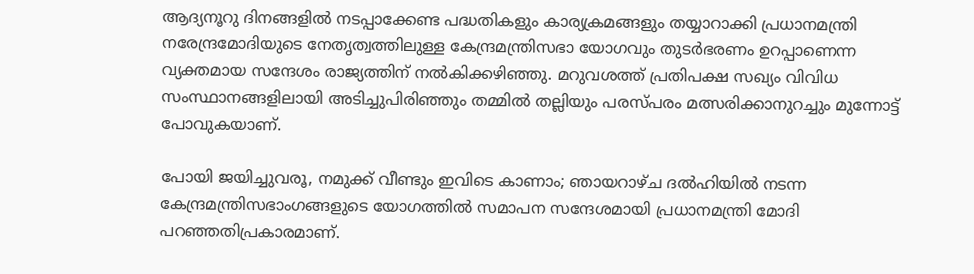ആദ്യനൂറു ദിനങ്ങളില്‍ നടപ്പാക്കേണ്ട പദ്ധതികളും കാര്യക്രമങ്ങളും തയ്യാറാക്കി പ്രധാനമന്ത്രി നരേന്ദ്രമോദിയുടെ നേതൃത്വത്തിലുള്ള കേന്ദ്രമന്ത്രിസഭാ യോഗവും തുടര്‍ഭരണം ഉറപ്പാണെന്ന വ്യക്തമായ സന്ദേശം രാജ്യത്തിന് നല്‍കിക്കഴിഞ്ഞു. മറുവശത്ത് പ്രതിപക്ഷ സഖ്യം വിവിധ സംസ്ഥാനങ്ങളിലായി അടിച്ചുപിരിഞ്ഞും തമ്മില്‍ തല്ലിയും പരസ്പരം മത്സരിക്കാനുറച്ചും മുന്നോട്ട് പോവുകയാണ്.

പോയി ജയിച്ചുവരൂ, നമുക്ക് വീണ്ടും ഇവിടെ കാണാം; ഞായറാഴ്ച ദല്‍ഹിയില്‍ നടന്ന കേന്ദ്രമന്ത്രിസഭാംഗങ്ങളുടെ യോഗത്തില്‍ സമാപന സന്ദേശമായി പ്രധാനമന്ത്രി മോദി പറഞ്ഞതിപ്രകാരമാണ്.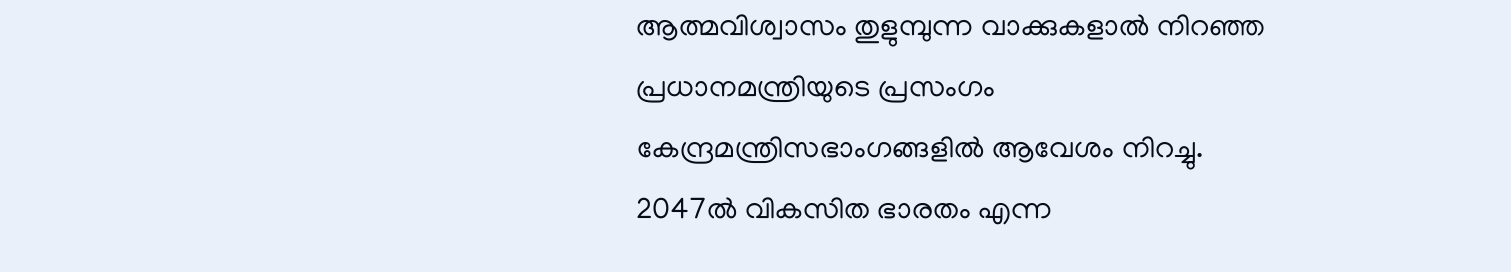ആത്മവിശ്വാസം തുളുമ്പുന്ന വാക്കുകളാല്‍ നിറഞ്ഞ പ്രധാനമന്ത്രിയുടെ പ്രസംഗം കേന്ദ്രമന്ത്രിസഭാംഗങ്ങളില്‍ ആവേശം നിറച്ചു. 2047ല്‍ വികസിത ഭാരതം എന്ന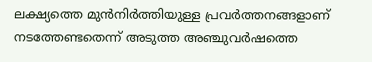ലക്ഷ്യത്തെ മുന്‍നിര്‍ത്തിയുള്ള പ്രവര്‍ത്തനങ്ങളാണ് നടത്തേണ്ടതെന്ന് അടുത്ത അഞ്ചുവര്‍ഷത്തെ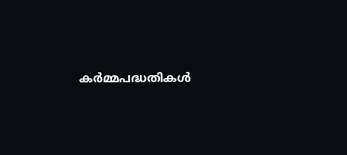കര്‍മ്മപദ്ധതികള്‍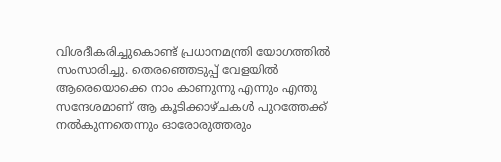വിശദീകരിച്ചുകൊണ്ട് പ്രധാനമന്ത്രി യോഗത്തില്‍ സംസാരിച്ചു. തെരഞ്ഞെടുപ്പ് വേളയില്‍ ആരെയൊക്കെ നാം കാണുന്നു എന്നും എന്തു സന്ദേശമാണ് ആ കൂടിക്കാഴ്ചകള്‍ പുറത്തേക്ക് നല്‍കുന്നതെന്നും ഓരോരുത്തരും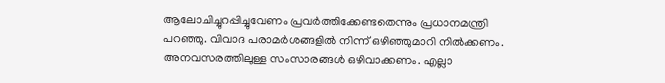ആലോചിച്ചുറപ്പിച്ചുവേണം പ്രവര്‍ത്തിക്കേണ്ടതെന്നും പ്രധാനമന്ത്രി പറഞ്ഞു. വിവാദ പരാമര്‍ശങ്ങളില്‍ നിന്ന് ഒഴിഞ്ഞുമാറി നില്‍ക്കണം. അനവസരത്തിലുള്ള സംസാരങ്ങള്‍ ഒഴിവാക്കണം. എല്ലാ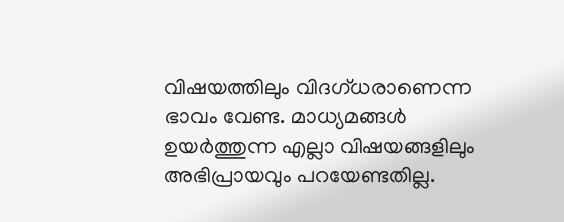വിഷയത്തിലും വിദഗ്ധരാണെന്ന ഭാവം വേണ്ട. മാധ്യമങ്ങള്‍ ഉയര്‍ത്തുന്ന എല്ലാ വിഷയങ്ങളിലും അഭിപ്രായവും പറയേണ്ടതില്ല.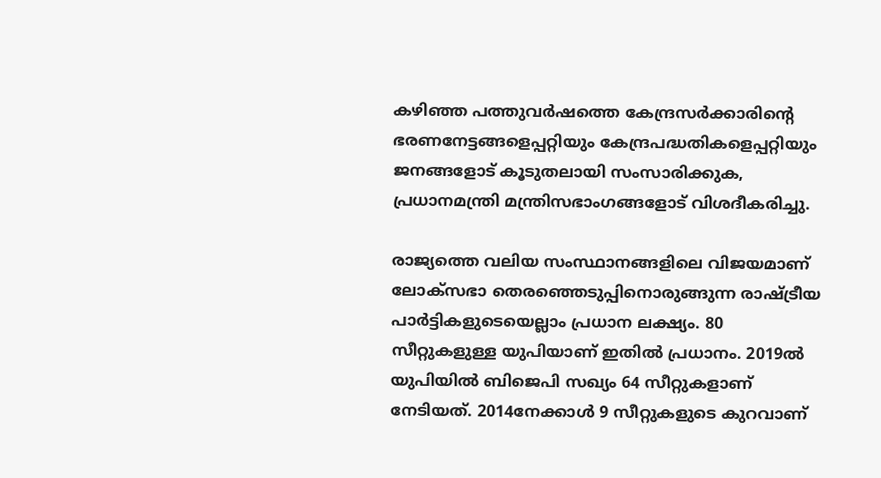കഴിഞ്ഞ പത്തുവര്‍ഷത്തെ കേന്ദ്രസര്‍ക്കാരിന്റെ ഭരണനേട്ടങ്ങളെപ്പറ്റിയും കേന്ദ്രപദ്ധതികളെപ്പറ്റിയും ജനങ്ങളോട് കൂടുതലായി സംസാരിക്കുക, പ്രധാനമന്ത്രി മന്ത്രിസഭാംഗങ്ങളോട് വിശദീകരിച്ചു.

രാജ്യത്തെ വലിയ സംസ്ഥാനങ്ങളിലെ വിജയമാണ് ലോക്സഭാ തെരഞ്ഞെടുപ്പിനൊരുങ്ങുന്ന രാഷ്‌ട്രീയ പാര്‍ട്ടികളുടെയെല്ലാം പ്രധാന ലക്ഷ്യം. 80 സീറ്റുകളുള്ള യുപിയാണ് ഇതില്‍ പ്രധാനം. 2019ല്‍ യുപിയില്‍ ബിജെപി സഖ്യം 64 സീറ്റുകളാണ് നേടിയത്. 2014നേക്കാള്‍ 9 സീറ്റുകളുടെ കുറവാണ്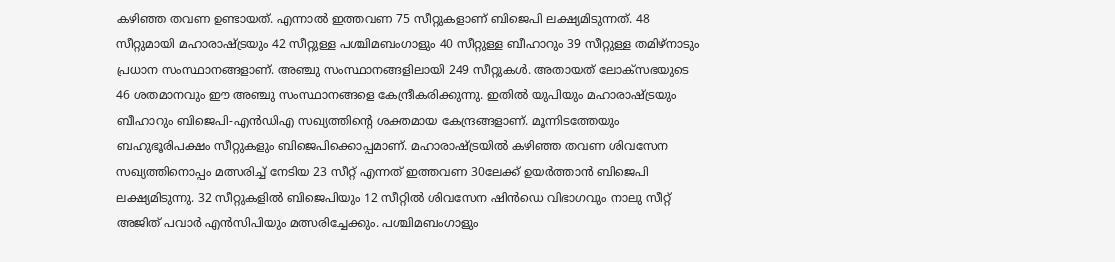കഴിഞ്ഞ തവണ ഉണ്ടായത്. എന്നാല്‍ ഇത്തവണ 75 സീറ്റുകളാണ് ബിജെപി ലക്ഷ്യമിടുന്നത്. 48 സീറ്റുമായി മഹാരാഷ്‌ട്രയും 42 സീറ്റുള്ള പശ്ചിമബംഗാളും 40 സീറ്റുള്ള ബീഹാറും 39 സീറ്റുള്ള തമിഴ്നാടും പ്രധാന സംസ്ഥാനങ്ങളാണ്. അഞ്ചു സംസ്ഥാനങ്ങളിലായി 249 സീറ്റുകള്‍. അതായത് ലോക്സഭയുടെ 46 ശതമാനവും ഈ അഞ്ചു സംസ്ഥാനങ്ങളെ കേന്ദ്രീകരിക്കുന്നു. ഇതില്‍ യുപിയും മഹാരാഷ്‌ട്രയും ബീഹാറും ബിജെപി-എന്‍ഡിഎ സഖ്യത്തിന്റെ ശക്തമായ കേന്ദ്രങ്ങളാണ്. മൂന്നിടത്തേയും ബഹുഭൂരിപക്ഷം സീറ്റുകളും ബിജെപിക്കൊപ്പമാണ്. മഹാരാഷ്‌ട്രയില്‍ കഴിഞ്ഞ തവണ ശിവസേന സഖ്യത്തിനൊപ്പം മത്സരിച്ച് നേടിയ 23 സീറ്റ് എന്നത് ഇത്തവണ 30ലേക്ക് ഉയര്‍ത്താന്‍ ബിജെപി ലക്ഷ്യമിടുന്നു. 32 സീറ്റുകളില്‍ ബിജെപിയും 12 സീറ്റില്‍ ശിവസേന ഷിന്‍ഡെ വിഭാഗവും നാലു സീറ്റ് അജിത് പവാര്‍ എന്‍സിപിയും മത്സരിച്ചേക്കും. പശ്ചിമബംഗാളും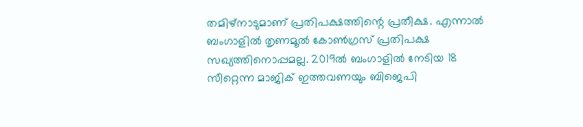തമിഴ്നാടുമാണ് പ്രതിപക്ഷത്തിന്റെ പ്രതീക്ഷ. എന്നാല്‍ ബംഗാളില്‍ തൃണമൂല്‍ കോണ്‍ഗ്രസ് പ്രതിപക്ഷ സഖ്യത്തിനൊപ്പമല്ല. 2019ല്‍ ബംഗാളില്‍ നേടിയ 18 സീറ്റെന്ന മാജിക് ഇത്തവണയും ബിജെപി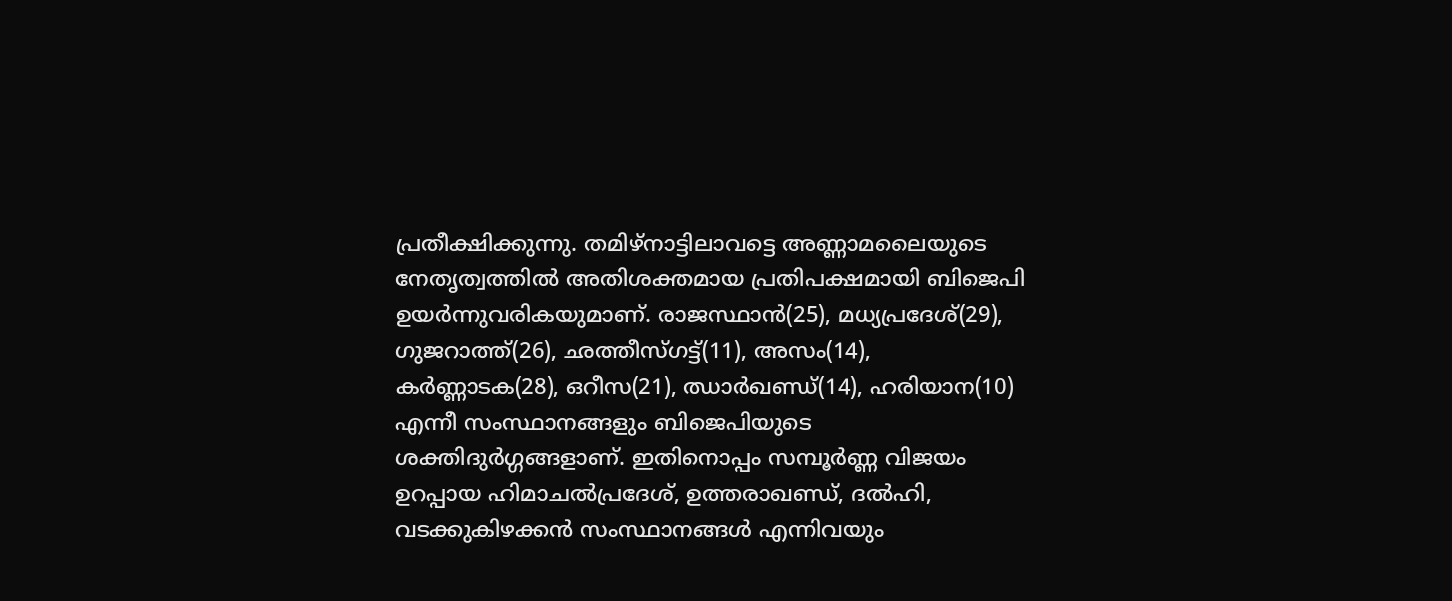പ്രതീക്ഷിക്കുന്നു. തമിഴ്നാട്ടിലാവട്ടെ അണ്ണാമലൈയുടെ നേതൃത്വത്തില്‍ അതിശക്തമായ പ്രതിപക്ഷമായി ബിജെപി ഉയര്‍ന്നുവരികയുമാണ്. രാജസ്ഥാന്‍(25), മധ്യപ്രദേശ്(29), ഗുജറാത്ത്(26), ഛത്തീസ്ഗട്ട്(11), അസം(14), കര്‍ണ്ണാടക(28), ഒറീസ(21), ഝാര്‍ഖണ്ഡ്(14), ഹരിയാന(10) എന്നീ സംസ്ഥാനങ്ങളും ബിജെപിയുടെ ശക്തിദുര്‍ഗ്ഗങ്ങളാണ്. ഇതിനൊപ്പം സമ്പൂര്‍ണ്ണ വിജയം ഉറപ്പായ ഹിമാചല്‍പ്രദേശ്, ഉത്തരാഖണ്ഡ്, ദല്‍ഹി, വടക്കുകിഴക്കന്‍ സംസ്ഥാനങ്ങള്‍ എന്നിവയും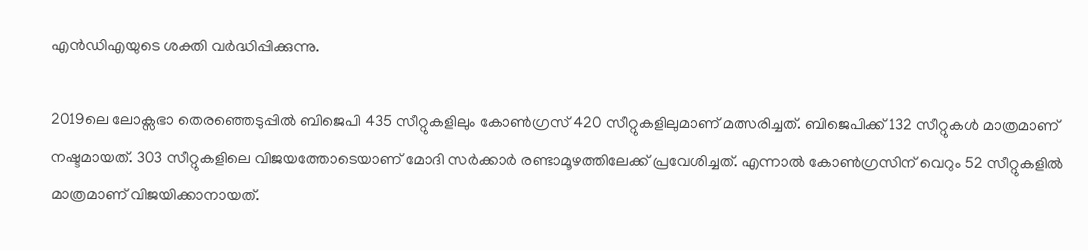എന്‍ഡിഎയുടെ ശക്തി വര്‍ദ്ധിപ്പിക്കുന്നു.

2019ലെ ലോക്സഭാ തെരഞ്ഞെടുപ്പില്‍ ബിജെപി 435 സീറ്റുകളിലും കോണ്‍ഗ്രസ് 420 സീറ്റുകളിലുമാണ് മത്സരിച്ചത്. ബിജെപിക്ക് 132 സീറ്റുകള്‍ മാത്രമാണ് നഷ്ടമായത്. 303 സീറ്റുകളിലെ വിജയത്തോടെയാണ് മോദി സര്‍ക്കാര്‍ രണ്ടാമൂഴത്തിലേക്ക് പ്രവേശിച്ചത്. എന്നാല്‍ കോണ്‍ഗ്രസിന് വെറും 52 സീറ്റുകളില്‍ മാത്രമാണ് വിജയിക്കാനായത്.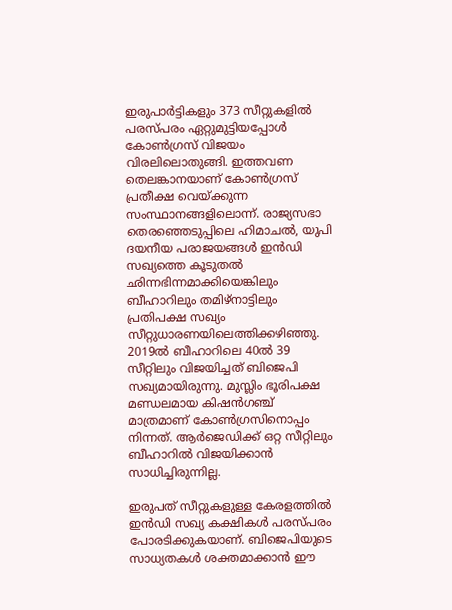ഇരുപാര്‍ട്ടികളും 373 സീറ്റുകളില്‍ പരസ്പരം ഏറ്റുമുട്ടിയപ്പോള്‍ കോണ്‍ഗ്രസ് വിജയം വിരലിലൊതുങ്ങി. ഇത്തവണ തെലങ്കാനയാണ് കോണ്‍ഗ്രസ് പ്രതീക്ഷ വെയ്‌ക്കുന്ന സംസ്ഥാനങ്ങളിലൊന്ന്. രാജ്യസഭാ തെരഞ്ഞെടുപ്പിലെ ഹിമാചല്‍, യുപി ദയനീയ പരാജയങ്ങള്‍ ഇന്‍ഡി സഖ്യത്തെ കൂടുതല്‍ ഛിന്നഭിന്നമാക്കിയെങ്കിലും ബീഹാറിലും തമിഴ്നാട്ടിലും പ്രതിപക്ഷ സഖ്യം സീറ്റുധാരണയിലെത്തിക്കഴിഞ്ഞു. 2019ല്‍ ബീഹാറിലെ 40ല്‍ 39 സീറ്റിലും വിജയിച്ചത് ബിജെപി സഖ്യമായിരുന്നു. മുസ്ലിം ഭൂരിപക്ഷ മണ്ഡലമായ കിഷന്‍ഗഞ്ച് മാത്രമാണ് കോണ്‍ഗ്രസിനൊപ്പം നിന്നത്. ആര്‍ജെഡിക്ക് ഒറ്റ സീറ്റിലും ബീഹാറില്‍ വിജയിക്കാന്‍ സാധിച്ചിരുന്നില്ല.

ഇരുപത് സീറ്റുകളുള്ള കേരളത്തില്‍ ഇന്‍ഡി സഖ്യ കക്ഷികള്‍ പരസ്പരം പോരടിക്കുകയാണ്. ബിജെപിയുടെ സാധ്യതകള്‍ ശക്തമാക്കാന്‍ ഈ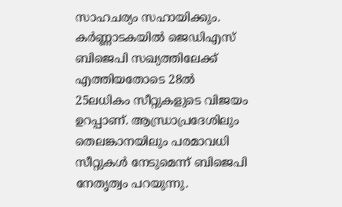സാഹചര്യം സഹായിക്കും. കര്‍ണ്ണാടകയില്‍ ജെഡിഎസ് ബിജെപി സഖ്യത്തിലേക്ക് എത്തിയതോടെ 28ല്‍ 25ലധികം സീറ്റുകളുടെ വിജയം ഉറപ്പാണ്. ആന്ധ്രാപ്രദേശിലും തെലങ്കാനയിലും പരമാവധി സീറ്റുകള്‍ നേടുമെന്ന് ബിജെപി നേതൃത്വം പറയുന്നു.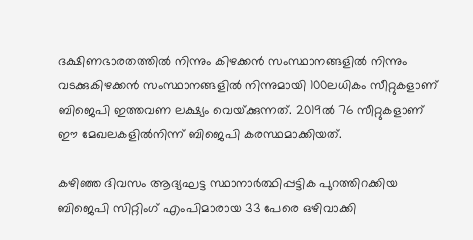ദക്ഷിണഭാരതത്തില്‍ നിന്നും കിഴക്കന്‍ സംസ്ഥാനങ്ങളില്‍ നിന്നും വടക്കുകിഴക്കന്‍ സംസ്ഥാനങ്ങളില്‍ നിന്നുമായി 100ലധികം സീറ്റുകളാണ് ബിജെപി ഇത്തവണ ലക്ഷ്യം വെയ്‌ക്കുന്നത്. 2019ല്‍ 76 സീറ്റുകളാണ് ഈ മേഖലകളില്‍നിന്ന് ബിജെപി കരസ്ഥമാക്കിയത്.

കഴിഞ്ഞ ദിവസം ആദ്യഘട്ട സ്ഥാനാര്‍ത്ഥിപ്പട്ടിക പുറത്തിറക്കിയ ബിജെപി സിറ്റിംഗ് എംപിമാരായ 33 പേരെ ഒഴിവാക്കി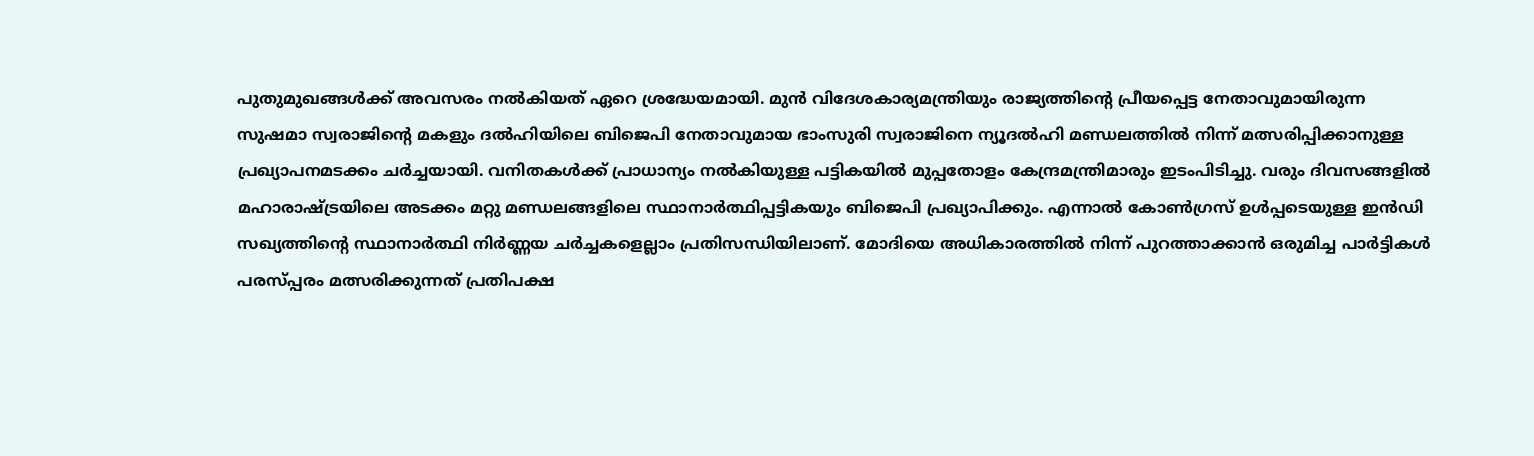പുതുമുഖങ്ങള്‍ക്ക് അവസരം നല്‍കിയത് ഏറെ ശ്രദ്ധേയമായി. മുന്‍ വിദേശകാര്യമന്ത്രിയും രാജ്യത്തിന്റെ പ്രീയപ്പെട്ട നേതാവുമായിരുന്ന സുഷമാ സ്വരാജിന്റെ മകളും ദല്‍ഹിയിലെ ബിജെപി നേതാവുമായ ഭാംസുരി സ്വരാജിനെ ന്യൂദല്‍ഹി മണ്ഡലത്തില്‍ നിന്ന് മത്സരിപ്പിക്കാനുള്ള പ്രഖ്യാപനമടക്കം ചര്‍ച്ചയായി. വനിതകള്‍ക്ക് പ്രാധാന്യം നല്‍കിയുള്ള പട്ടികയില്‍ മുപ്പതോളം കേന്ദ്രമന്ത്രിമാരും ഇടംപിടിച്ചു. വരും ദിവസങ്ങളില്‍ മഹാരാഷ്‌ട്രയിലെ അടക്കം മറ്റു മണ്ഡലങ്ങളിലെ സ്ഥാനാര്‍ത്ഥിപ്പട്ടികയും ബിജെപി പ്രഖ്യാപിക്കും. എന്നാല്‍ കോണ്‍ഗ്രസ് ഉള്‍പ്പടെയുള്ള ഇന്‍ഡി സഖ്യത്തിന്റെ സ്ഥാനാര്‍ത്ഥി നിര്‍ണ്ണയ ചര്‍ച്ചകളെല്ലാം പ്രതിസന്ധിയിലാണ്. മോദിയെ അധികാരത്തില്‍ നിന്ന് പുറത്താക്കാന്‍ ഒരുമിച്ച പാര്‍ട്ടികള്‍ പരസ്പ്പരം മത്സരിക്കുന്നത് പ്രതിപക്ഷ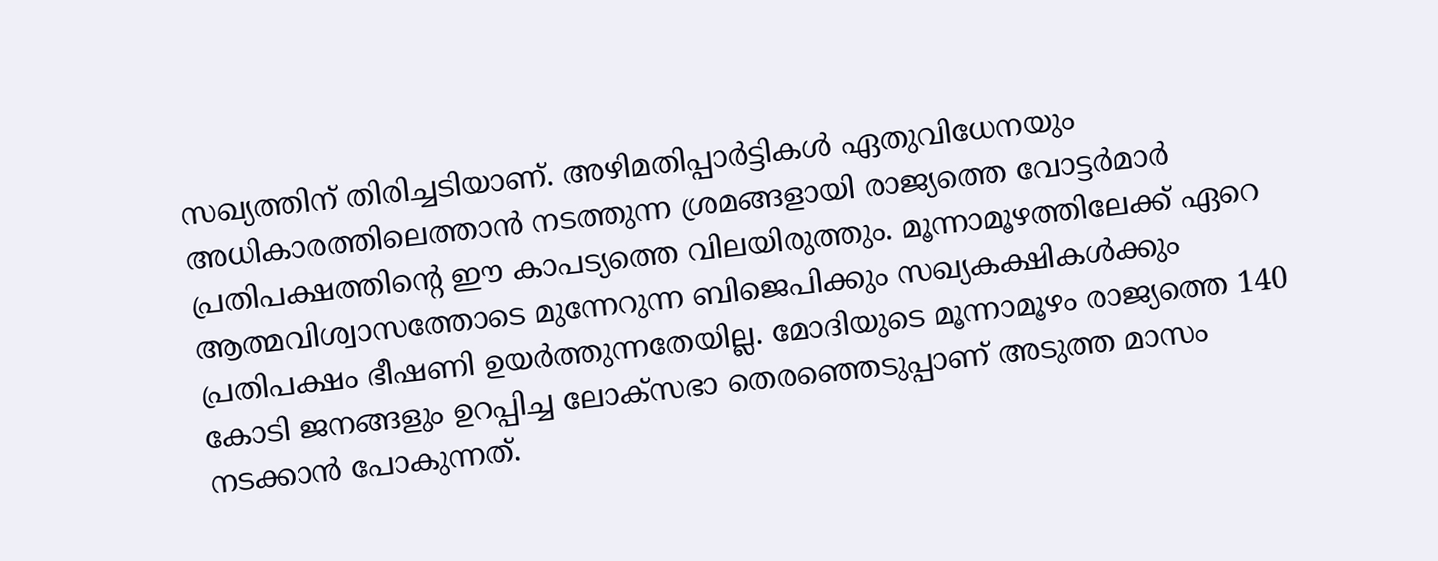സഖ്യത്തിന് തിരിച്ചടിയാണ്. അഴിമതിപ്പാര്‍ട്ടികള്‍ ഏതുവിധേനയും അധികാരത്തിലെത്താന്‍ നടത്തുന്ന ശ്രമങ്ങളായി രാജ്യത്തെ വോട്ടര്‍മാര്‍ പ്രതിപക്ഷത്തിന്റെ ഈ കാപട്യത്തെ വിലയിരുത്തും. മൂന്നാമൂഴത്തിലേക്ക് ഏറെ ആത്മവിശ്വാസത്തോടെ മുന്നേറുന്ന ബിജെപിക്കും സഖ്യകക്ഷികള്‍ക്കും പ്രതിപക്ഷം ഭീഷണി ഉയര്‍ത്തുന്നതേയില്ല. മോദിയുടെ മൂന്നാമൂഴം രാജ്യത്തെ 140 കോടി ജനങ്ങളും ഉറപ്പിച്ച ലോക്സഭാ തെരഞ്ഞെടുപ്പാണ് അടുത്ത മാസം നടക്കാന്‍ പോകുന്നത്.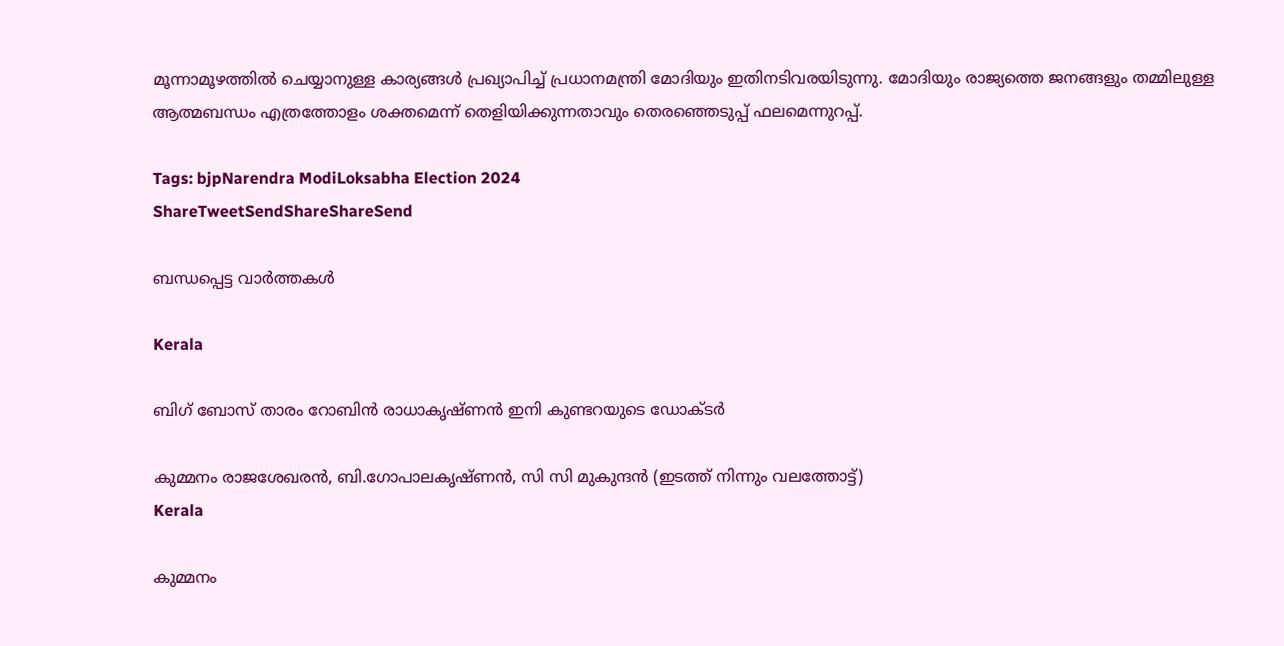മൂന്നാമൂഴത്തില്‍ ചെയ്യാനുള്ള കാര്യങ്ങള്‍ പ്രഖ്യാപിച്ച് പ്രധാനമന്ത്രി മോദിയും ഇതിനടിവരയിടുന്നു. മോദിയും രാജ്യത്തെ ജനങ്ങളും തമ്മിലുള്ള ആത്മബന്ധം എത്രത്തോളം ശക്തമെന്ന് തെളിയിക്കുന്നതാവും തെരഞ്ഞെടുപ്പ് ഫലമെന്നുറപ്പ്.

Tags: bjpNarendra ModiLoksabha Election 2024
ShareTweetSendShareShareSend

ബന്ധപ്പെട്ട വാര്‍ത്തകള്‍

Kerala

ബിഗ് ബോസ് താരം റോബിന്‍ രാധാകൃഷ്ണൻ ഇനി കുണ്ടറയുടെ ഡോക്ടര്‍

കുമ്മനം രാജശേഖരന്‍, ബി.ഗോപാലകൃഷ്ണന്‍, സി സി മുകുന്ദൻ (ഇടത്ത് നിന്നും വലത്തോട്ട്)
Kerala

കുമ്മനം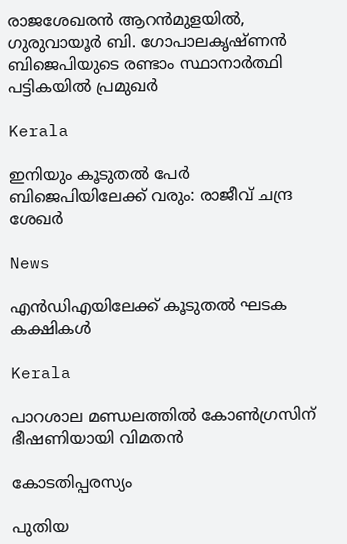രാജശേഖരന്‍ ആറന്‍മുളയില്‍, ഗുരുവായൂര്‍ ബി. ഗോപാലകൃഷ്ണന്‍ ബിജെപിയുടെ രണ്ടാം സ്ഥാനാര്‍ത്ഥി പട്ടികയില്‍ പ്രമുഖര്‍

Kerala

ഇനിയും കൂടുതൽ പേർ ബിജെപിയിലേക്ക് വരും: രാജീവ് ചന്ദ്ര ശേഖർ

News

എൻഡിഎയിലേക്ക് കൂടുതൽ ഘടക കക്ഷികൾ

Kerala

പാറശാല മണ്ഡലത്തില്‍ കോണ്‍ഗ്രസിന് ഭീഷണിയായി വിമതന്‍

കോടതിപ്പരസ്യം

പുതിയ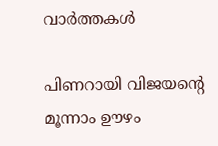വാര്‍ത്തകള്‍

പിണറായി വിജയന്റെ മൂന്നാം ഊഴം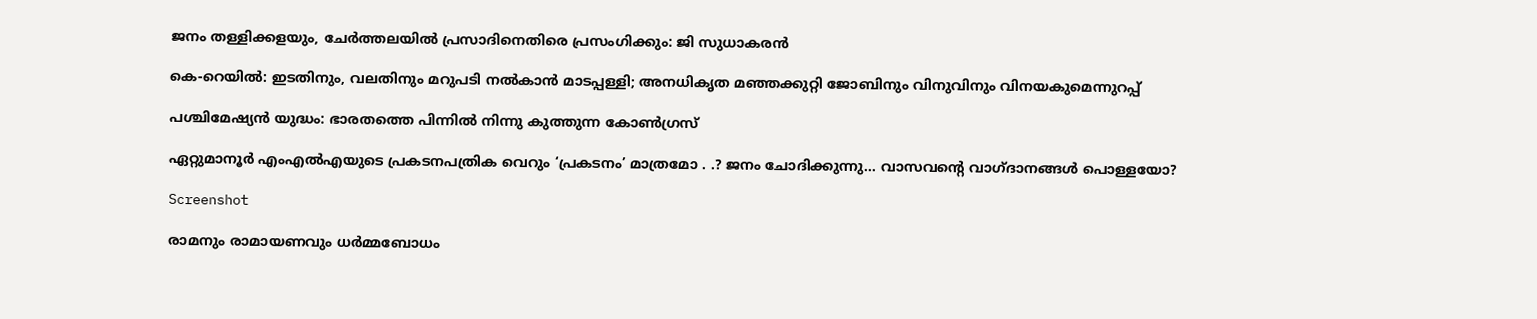ജനം തള്ളിക്കളയും, ചേർത്തലയിൽ പ്രസാദിനെതിരെ പ്രസംഗിക്കും: ജി സുധാകരൻ

കെ-റെയില്‍: ഇടതിനും, വലതിനും മറുപടി നല്‍കാന്‍ മാടപ്പള്ളി; അനധികൃത മഞ്ഞക്കുറ്റി ജോബിനും വിനുവിനും വിനയകുമെന്നുറപ്പ്

പശ്ചിമേഷ്യന്‍ യുദ്ധം: ഭാരതത്തെ പിന്നില്‍ നിന്നു കുത്തുന്ന കോണ്‍ഗ്രസ്

ഏറ്റുമാനൂര്‍ എംഎല്‍എയുടെ പ്രകടനപത്രിക വെറും ‘പ്രകടനം’ മാത്രമോ . .? ജനം ചോദിക്കുന്നു… വാസവന്റെ വാഗ്ദാനങ്ങള്‍ പൊള്ളയോ?

Screenshot

രാമനും രാമായണവും ധർമ്മബോധം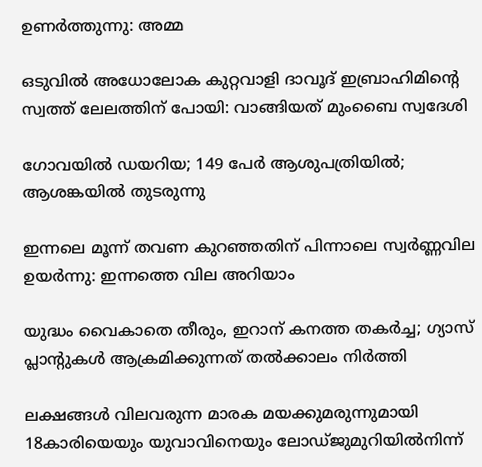ഉണർത്തുന്നു: അമ്മ

ഒടുവിൽ അധോലോക കുറ്റവാളി ദാവൂദ് ഇബ്രാഹിമിന്റെ സ്വത്ത് ലേലത്തിന് പോയി: വാങ്ങിയത് മുംബൈ സ്വദേശി

ഗോവയിൽ ഡയറിയ; 149 പേർ ആശുപത്രിയിൽ; ആശങ്കയിൽ തുടരുന്നു

ഇന്നലെ മൂന്ന് തവണ കുറഞ്ഞതിന് പിന്നാലെ സ്വർണ്ണവില ഉയർന്നു: ഇന്നത്തെ വില അറിയാം

യുദ്ധം വൈകാതെ തീരും, ഇറാന് കനത്ത തകർച്ച; ഗ്യാസ് പ്ലാന്റുകൾ ആക്രമിക്കുന്നത് തൽക്കാലം നിർത്തി

ലക്ഷങ്ങൾ വിലവരുന്ന മാരക മയക്കുമരുന്നുമായി 18കാരിയെയും യുവാവിനെയും ലോഡ്ജുമുറിയിൽനിന്ന്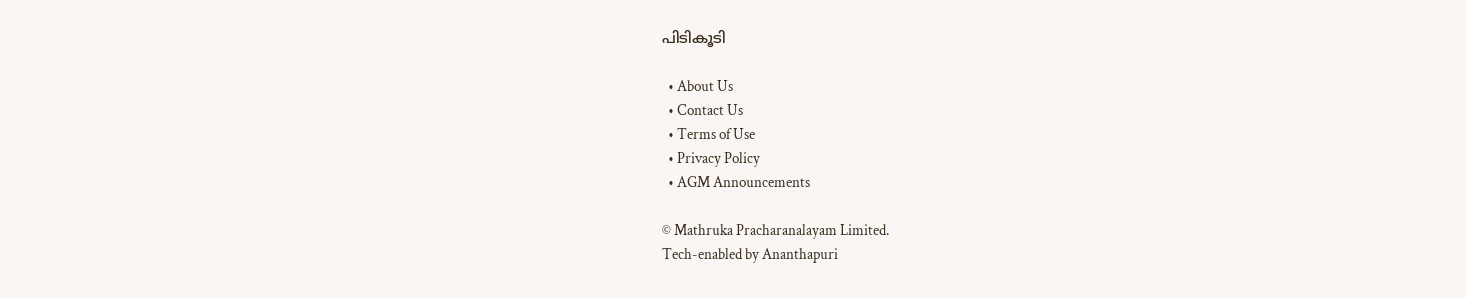പിടികൂടി

  • About Us
  • Contact Us
  • Terms of Use
  • Privacy Policy
  • AGM Announcements

© Mathruka Pracharanalayam Limited.
Tech-enabled by Ananthapuri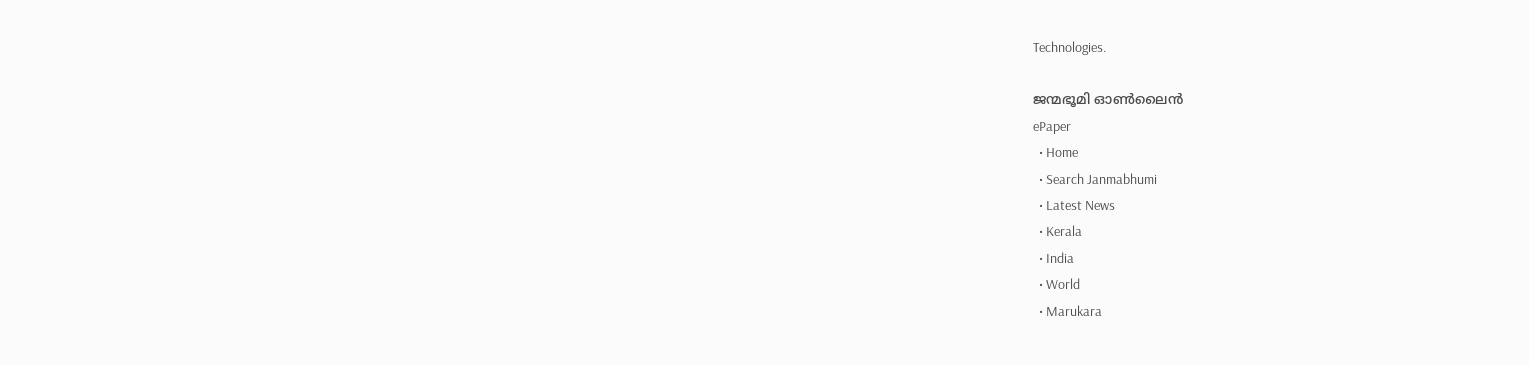Technologies.

ജന്മഭൂമി ഓണ്‍ലൈന്‍
ePaper
  • Home
  • Search Janmabhumi
  • Latest News
  • Kerala
  • India
  • World
  • Marukara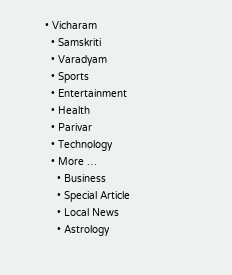• Vicharam
  • Samskriti
  • Varadyam
  • Sports
  • Entertainment
  • Health
  • Parivar
  • Technology
  • More …
    • Business
    • Special Article
    • Local News
    • Astrology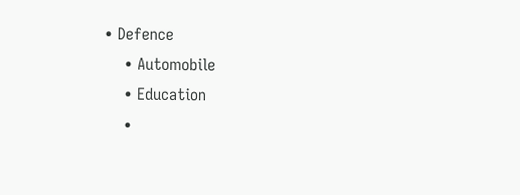• Defence
    • Automobile
    • Education
    •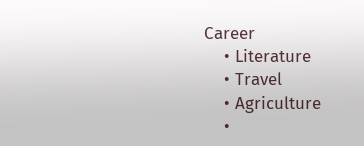Career
    • Literature
    • Travel
    • Agriculture
    •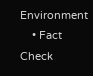Environment
    • Fact Check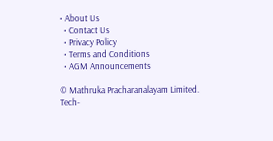• About Us
  • Contact Us
  • Privacy Policy
  • Terms and Conditions
  • AGM Announcements

© Mathruka Pracharanalayam Limited.
Tech-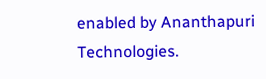enabled by Ananthapuri Technologies.